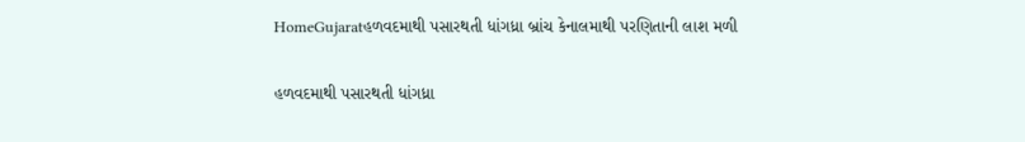HomeGujaratહળવદમાથી પસારથતી ધાંગધ્રા બ્રાંચ કેનાલમાથી પરણિતાની લાશ મળી

હળવદમાથી પસારથતી ધાંગધ્રા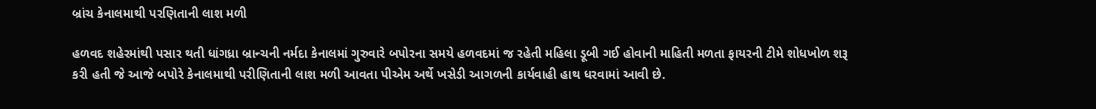બ્રાંચ કેનાલમાથી પરણિતાની લાશ મળી

હળવદ શહેરમાંથી પસાર થતી ધાંગધ્રા બ્રાન્ચની નર્મદા કેનાલમાં ગુરુવારે બપોરના સમયે હળવદમાં જ રહેતી મહિલા ડૂબી ગઈ હોવાની માહિતી મળતા ફાયરની ટીમે શોધખોળ શરૂ કરી હતી જે આજે બપોરે કેનાલમાથી પરીણિતાની લાશ મળી આવતા પીએમ અર્થે ખસેડી આગળની કાર્યવાહી હાથ ધરવામાં આવી છે.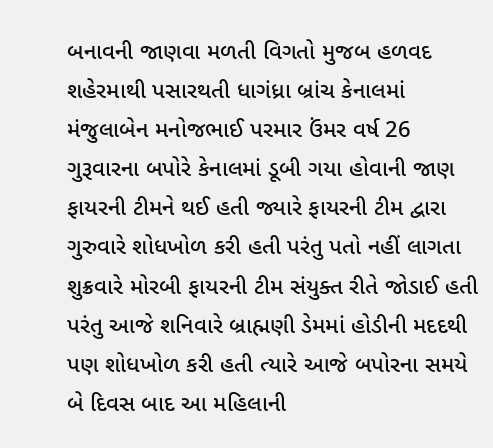બનાવની જાણવા મળતી વિગતો મુજબ હળવદ શહેરમાથી પસારથતી ધાગંધ્રા બ્રાંચ કેનાલમાં મંજુલાબેન મનોજભાઈ પરમાર ઉંમર વર્ષ 26 ગુરૂવારના બપોરે કેનાલમાં ડૂબી ગયા હોવાની જાણ ફાયરની ટીમને થઈ હતી જ્યારે ફાયરની ટીમ દ્વારા ગુરુવારે શોધખોળ કરી હતી પરંતુ પતો નહીં લાગતા શુક્રવારે મોરબી ફાયરની ટીમ સંયુક્ત રીતે જોડાઈ હતી પરંતુ આજે શનિવારે બ્રાહ્મણી ડેમમાં હોડીની મદદથી પણ શોધખોળ કરી હતી ત્યારે આજે બપોરના સમયે બે દિવસ બાદ આ મહિલાની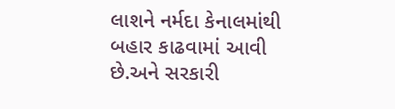લાશને નર્મદા કેનાલમાંથી બહાર કાઢવામાં આવી છે.અને સરકારી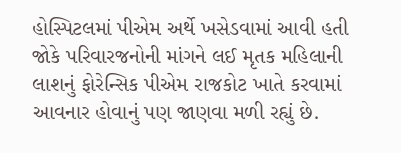હોસ્પિટલમાં પીએમ અર્થે ખસેડવામાં આવી હતી જોકે પરિવારજનોની માંગને લઈ મૃતક મહિલાની લાશનું ફોરેન્સિક પીએમ રાજકોટ ખાતે કરવામાં આવનાર હોવાનું પણ જાણવા મળી રહ્યું છે.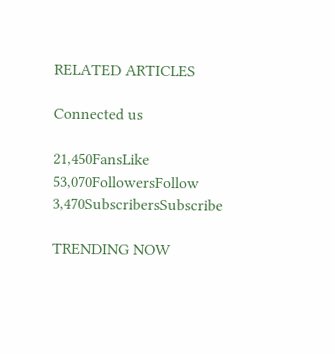RELATED ARTICLES

Connected us

21,450FansLike
53,070FollowersFollow
3,470SubscribersSubscribe

TRENDING NOW